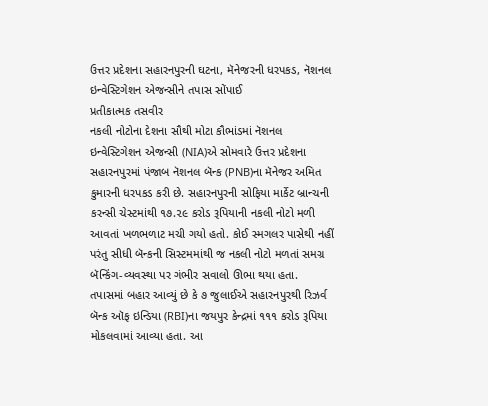ઉત્તર પ્રદેશના સહારનપુરની ઘટના, મૅનેજરની ધરપકડ, નૅશનલ ઇન્વેસ્ટિગેશન એજન્સીને તપાસ સોંપાઈ
પ્રતીકાત્મક તસવીર
નકલી નોટોના દેશના સૌથી મોટા કૌભાંડમાં નૅશનલ ઇન્વેસ્ટિગેશન એજન્સી (NIA)એ સોમવારે ઉત્તર પ્રદેશના સહારનપુરમાં પંજાબ નૅશનલ બૅન્ક (PNB)ના મૅનેજર અમિત કુમારની ધરપકડ કરી છે. સહારનપુરની સોફિયા માર્કેટ બ્રાન્ચની કરન્સી ચેસ્ટમાંથી ૧૭.૨૯ કરોડ રૂપિયાની નકલી નોટો મળી આવતાં ખળભળાટ મચી ગયો હતો. કોઈ સ્મગલર પાસેથી નહીં પરંતુ સીધી બૅન્કની સિસ્ટમમાંથી જ નકલી નોટો મળતાં સમગ્ર બૅન્કિંગ-વ્યવસ્થા પર ગંભીર સવાલો ઊભા થયા હતા.
તપાસમાં બહાર આવ્યું છે કે ૭ જુલાઈએ સહારનપુરથી રિઝર્વ બૅન્ક ઑફ ઇન્ડિયા (RBI)ના જયપુર કેન્દ્રમાં ૧૧૧ કરોડ રૂપિયા મોકલવામાં આવ્યા હતા. આ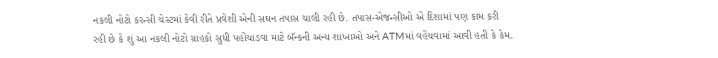નકલી નોટો કરન્સી ચેસ્ટમાં કેવી રીતે પ્રવેશી એની સઘન તપાસ ચાલી રહી છે. તપાસ-એજન્સીઓ એ દિશામાં પણ કામ કરી રહી છે કે શું આ નકલી નોટો ગ્રાહકો સુધી પહોંચાડવા માટે બૅન્કની અન્ય શાખાઓ અને ATMમાં વહેંચવામાં આવી હતી કે કેમ.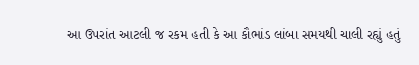આ ઉપરાંત આટલી જ રકમ હતી કે આ કૌભાંડ લાંબા સમયથી ચાલી રહ્યું હતું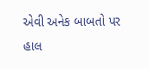એવી અનેક બાબતો પર હાલ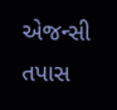એજન્સી તપાસ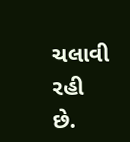ચલાવી રહી છે.